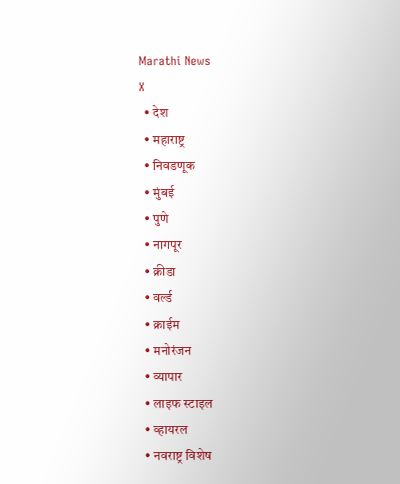Marathi News
X
  • देश
  • महाराष्ट्र
  • निवडणूक
  • मुंबई
  • पुणे
  • नागपूर
  • क्रीडा
  • वर्ल्ड
  • क्राईम
  • मनोरंजन
  • व्यापार
  • लाइफ स्टाइल
  • व्हायरल
  • नवराष्ट्र विशेष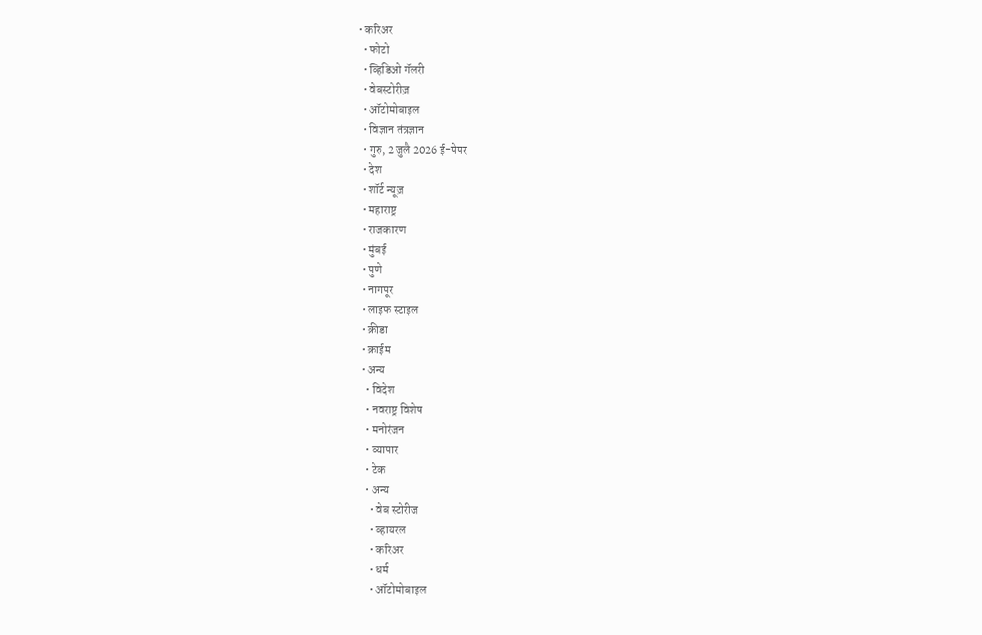• करिअर
  • फोटो
  • व्हिडिओ गॅलरी
  • वेबस्टोरीज़
  • ऑटोमोबाइल
  • विज्ञान तंत्रज्ञान
  • गुरु, 2 जुलै 2026 ई-पेपर
  • देश
  • शॉर्ट न्यूज़
  • महाराष्ट्र
  • राजकारण
  • मुंबई
  • पुणे
  • नागपूर
  • लाइफ स्टाइल
  • क्रीडा
  • क्राईम
  • अन्य
    • विदेश
    • नवराष्ट्र विशेष
    • मनोरंजन
    • व्यापार
    • टेक
    • अन्य
      • वेब स्टोरीज
      • व्हायरल
      • करिअर
      • धर्म
      • ऑटोमोबाइल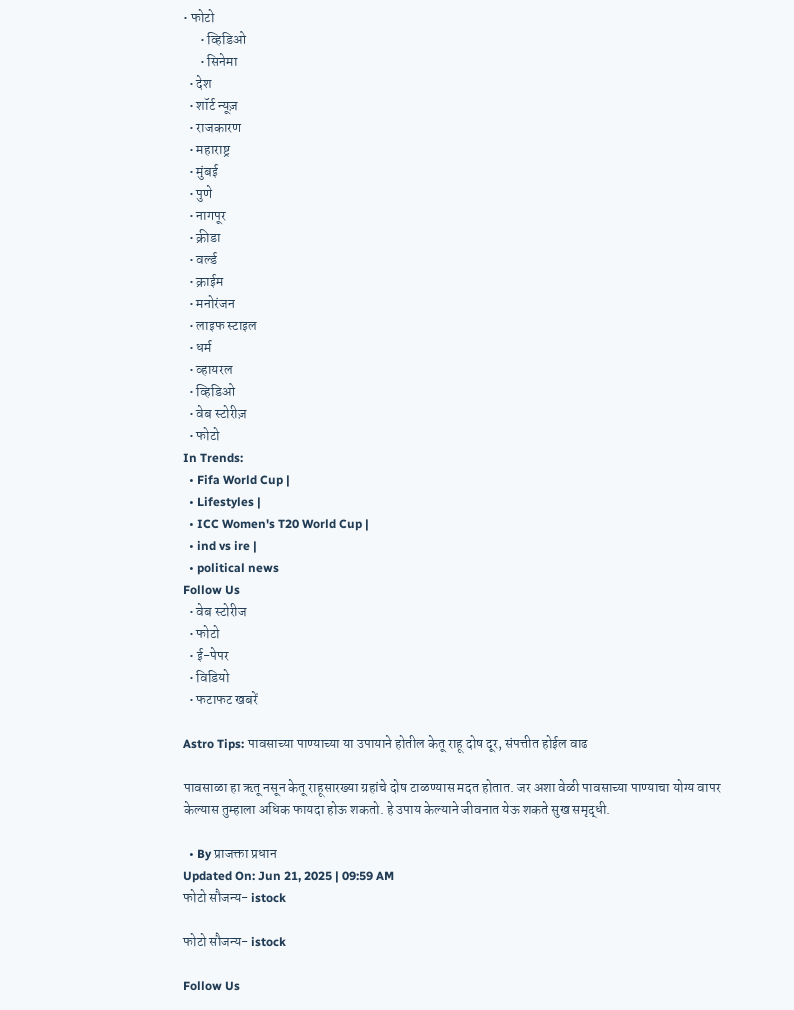• फोटो
      • व्हिडिओ
      • सिनेमा
  • देश
  • शॉर्ट न्यूज़
  • राजकारण
  • महाराष्ट्र
  • मुंबई
  • पुणे
  • नागपूर
  • क्रीडा
  • वर्ल्ड
  • क्राईम
  • मनोरंजन
  • लाइफ स्टाइल
  • धर्म
  • व्हायरल
  • व्हिडिओ
  • वेब स्टोरीज़
  • फोटो
In Trends:
  • Fifa World Cup |
  • Lifestyles |
  • ICC Women's T20 World Cup |
  • ind vs ire |
  • political news
Follow Us
  • वेब स्टोरीज
  • फोटो
  • ई-पेपर
  • विडियो
  • फटाफट खबरें

Astro Tips: पावसाच्या पाण्याच्या या उपायाने होतील केतू राहू दोष दूर, संपत्तीत होईल वाढ

पावसाळा हा ऋतू नसून केतू राहूसारख्या ग्रहांचे दोष टाळण्यास मदत होतात. जर अशा वेळी पावसाच्या पाण्याचा योग्य वापर केल्यास तुम्हाला अधिक फायदा होऊ शकतो. हे उपाय केल्याने जीवनात येऊ शकते सुख समृद्धी.

  • By प्राजक्ता प्रधान
Updated On: Jun 21, 2025 | 09:59 AM
फोटो सौजन्य- istock

फोटो सौजन्य- istock

Follow Us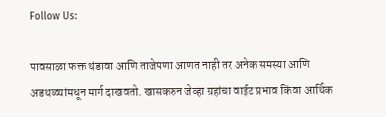Follow Us:

पावसाळा फक्त थंडावा आणि ताजेपणा आणत नाही तर अनेक समस्या आणि अडथळ्यांमधून मार्ग दाखवतो. खासकरुन जेव्हा ग्रहांचा वाईट प्रभाव किंवा आर्थिक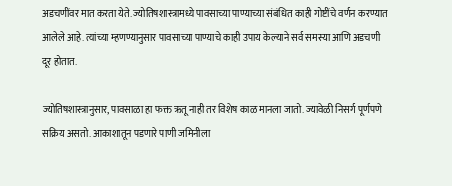अडचणींवर मात करता येते. ज्योतिषशास्त्रामध्ये पावसाच्या पाण्याच्या संबंधित काही गोष्टींचे वर्णन करण्यात आलेले आहे. त्यांच्या म्हणण्यानुसार पावसाच्या पाण्याचे काही उपाय केल्याने सर्व समस्या आणि अडचणी दूर होतात.

ज्योतिषशास्त्रानुसार, पावसाळा हा फक्त ऋतू नाही तर विशेष काळ मानला जातो. ज्यावेळी निसर्ग पूर्णपणे सक्रिय असतो. आकाशातून पडणारे पाणी जमिनीला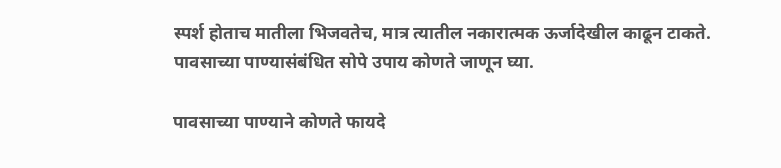स्पर्श होताच मातीला भिजवतेच, मात्र त्यातील नकारात्मक ऊर्जादेखील काढून टाकते. पावसाच्या पाण्यासंबंधित सोपे उपाय कोणते जाणून घ्या.

पावसाच्या पाण्याने कोणते फायदे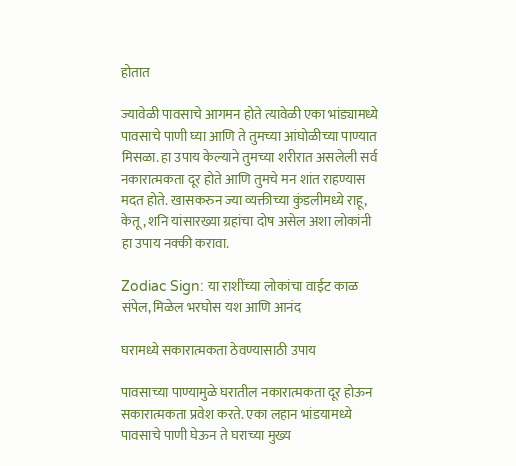होतात

ज्यावेळी पावसाचे आगमन होते त्यावेळी एका भांड्यामध्ये पावसाचे पाणी घ्या आणि ते तुमच्या आंघोळीच्या पाण्यात मिसळा. हा उपाय केल्याने तुमच्या शरीरात असलेली सर्व नकारात्मकता दूर होते आणि तुमचे मन शांत राहण्यास मदत होते. खासकरुन ज्या व्यक्तीच्या कुंडलीमध्ये राहू, केतू, शनि यांसारख्या ग्रहांचा दोष असेल अशा लोकांनी हा उपाय नक्की करावा.

Zodiac Sign: या राशींच्या लोकांचा वाईट काळ संपेल, मिळेल भरघोस यश आणि आनंद

घरामध्ये सकारात्मकता ठेवण्यासाठी उपाय

पावसाच्या पाण्यामुळे घरातील नकारात्मकता दूर होऊन सकारात्मकता प्रवेश करते. एका लहान भांडयामध्ये पावसाचे पाणी घेऊन ते घराच्या मुख्य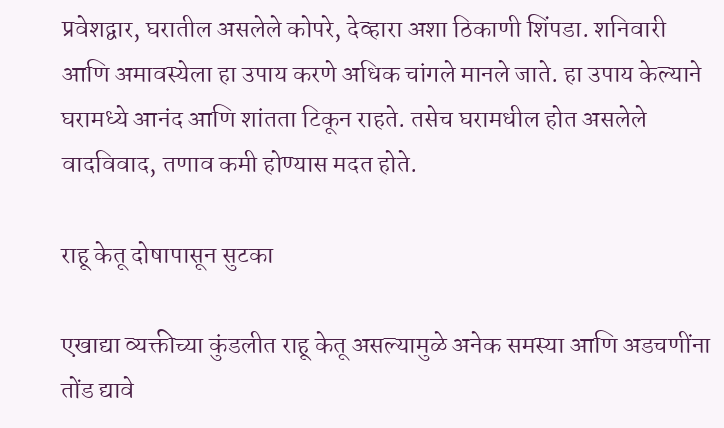प्रवेशद्वार, घरातील असलेले कोपरे, देव्हारा अशा ठिकाणी शिंपडा. शनिवारी आणि अमावस्येला हा उपाय करणे अधिक चांगले मानले जाते. हा उपाय केल्याने घरामध्ये आनंद आणि शांतता टिकून राहते. तसेच घरामधील होत असलेले वादविवाद, तणाव कमी होण्यास मदत होते.

राहू केतू दोषापासून सुटका

एखाद्या व्यक्तीच्या कुंडलीत राहू केतू असल्यामुळे अनेक समस्या आणि अडचणींना तोंड द्यावे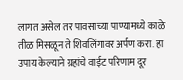लागत असेल तर पावसाच्या पाण्यामध्ये काळे तीळ मिसळून ते शिवलिंगावर अर्पण करा. हा उपाय केल्याने ग्रहांचे वाईट परिणाम दूर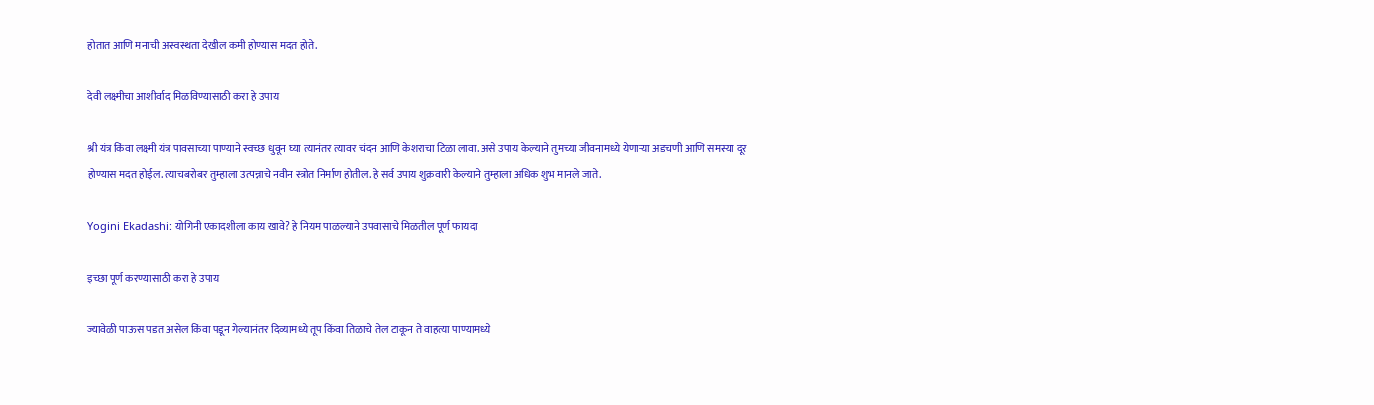होतात आणि मनाची अस्वस्थता देखील कमी होण्यास मदत होते.

देवी लक्ष्मीचा आशीर्वाद मिळविण्यासाठी करा हे उपाय

श्री यंत्र किंवा लक्ष्मी यंत्र पावसाच्या पाण्याने स्वच्छ धुवून घ्या त्यानंतर त्यावर चंदन आणि केशराचा टिळा लावा. असे उपाय केल्याने तुमच्या जीवनामध्ये येणाऱ्या अडचणी आणि समस्या दूर होण्यास मदत होईल. त्याचबरोबर तुम्हाला उत्पन्नाचे नवीन स्त्रोत निर्माण होतील. हे सर्व उपाय शुक्रवारी केल्याने तुम्हाला अधिक शुभ मानले जाते.

Yogini Ekadashi: योगिनी एकादशीला काय खावे? हे नियम पाळल्याने उपवासाचे मिळतील पूर्ण फायदा

इच्छा पूर्ण करण्यासाठी करा हे उपाय

ज्यावेळी पाऊस पडत असेल किंवा पडून गेल्यानंतर दिव्यामध्ये तूप किंवा तिळाचे तेल टाकून ते वाहत्या पाण्यामध्ये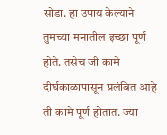सोडा. हा उपाय केल्याने तुमच्या मनातील इच्छा पूर्ण होते. तसेच जी कामे दीर्घकाळापासून प्रलंबित आहे ती कामे पूर्ण होतात. ज्या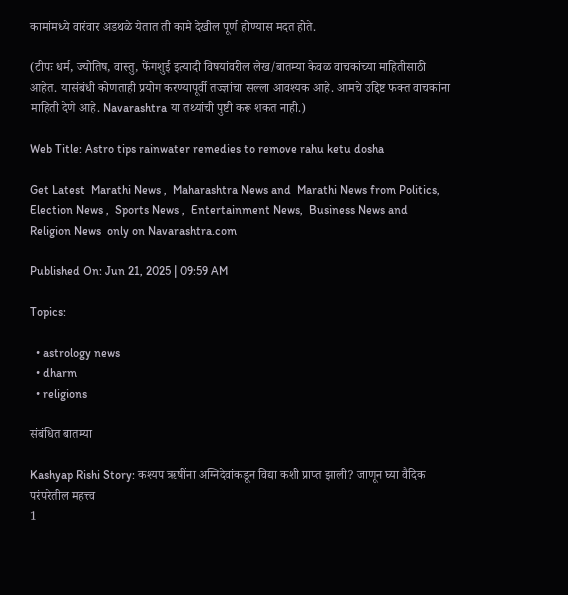कामांमध्ये वारंवार अडथळे येतात ती कामे देखील पूर्ण होण्यास मदत होते.

(टीपः धर्म, ज्योतिष, वास्तु, फेंगशुई इत्यादी विषयांवरील लेख/बातम्या केवळ वाचकांच्या माहितीसाठी आहेत. यासंबंधी कोणताही प्रयोग करण्यापूर्वी तज्ज्ञांचा सल्ला आवश्यक आहे. आमचे उद्दिष्ट फक्त वाचकांना माहिती देणे आहे. Navarashtra या तथ्यांची पुष्टी करू शकत नाही.)

Web Title: Astro tips rainwater remedies to remove rahu ketu dosha

Get Latest  Marathi News ,  Maharashtra News and  Marathi News from Politics,  Election News ,  Sports News ,  Entertainment News,  Business News and   Religion News  only on Navarashtra.com

Published On: Jun 21, 2025 | 09:59 AM

Topics:

  • astrology news
  • dharm
  • religions

संबंधित बातम्या

Kashyap Rishi Story: कश्यप ऋषींना अग्निदेवांकडून विद्या कशी प्राप्त झाली? जाणून घ्या वैदिक परंपरेतील महत्त्व
1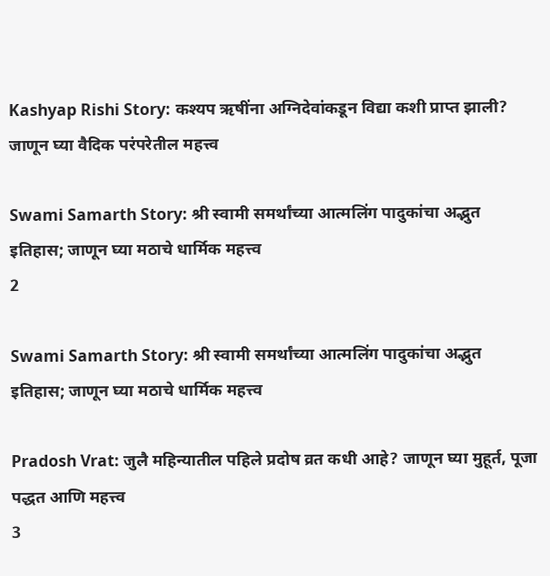Kashyap Rishi Story: कश्यप ऋषींना अग्निदेवांकडून विद्या कशी प्राप्त झाली? जाणून घ्या वैदिक परंपरेतील महत्त्व

Swami Samarth Story: श्री स्वामी समर्थांच्या आत्मलिंग पादुकांचा अद्भुत इतिहास; जाणून घ्या मठाचे धार्मिक महत्त्व
2

Swami Samarth Story: श्री स्वामी समर्थांच्या आत्मलिंग पादुकांचा अद्भुत इतिहास; जाणून घ्या मठाचे धार्मिक महत्त्व

Pradosh Vrat: जुलै महिन्यातील पहिले प्रदोष व्रत कधी आहे? जाणून घ्या मुहूर्त, पूजा पद्धत आणि महत्त्व
3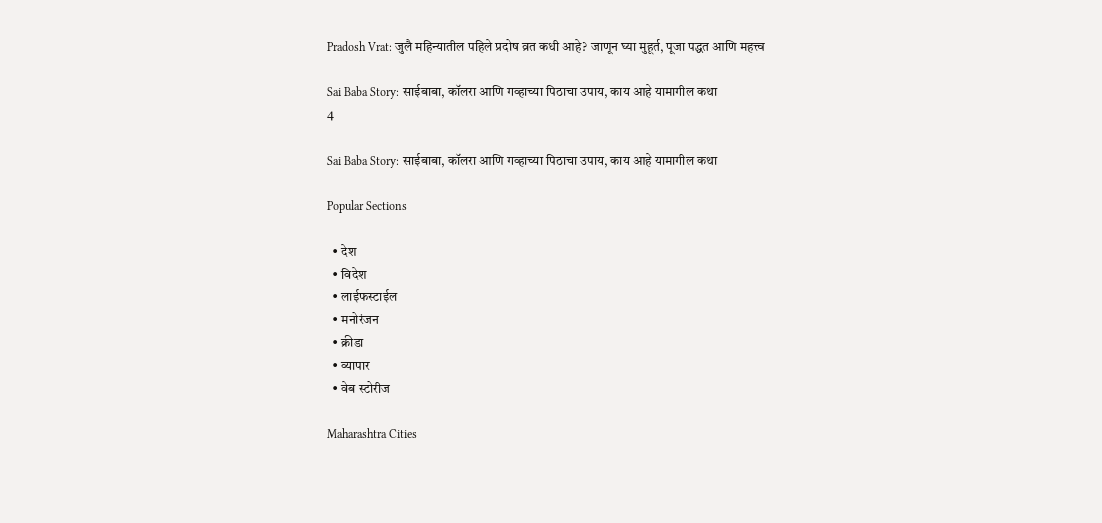Pradosh Vrat: जुलै महिन्यातील पहिले प्रदोष व्रत कधी आहे? जाणून घ्या मुहूर्त, पूजा पद्धत आणि महत्त्व

Sai Baba Story: साईबाबा, कॉलरा आणि गव्हाच्या पिठाचा उपाय, काय आहे यामागील कथा
4

Sai Baba Story: साईबाबा, कॉलरा आणि गव्हाच्या पिठाचा उपाय, काय आहे यामागील कथा

Popular Sections

  • देश
  • विदेश
  • लाईफस्टाईल
  • मनोरंजन
  • क्रीडा
  • व्यापार
  • वेब स्टोरीज

Maharashtra Cities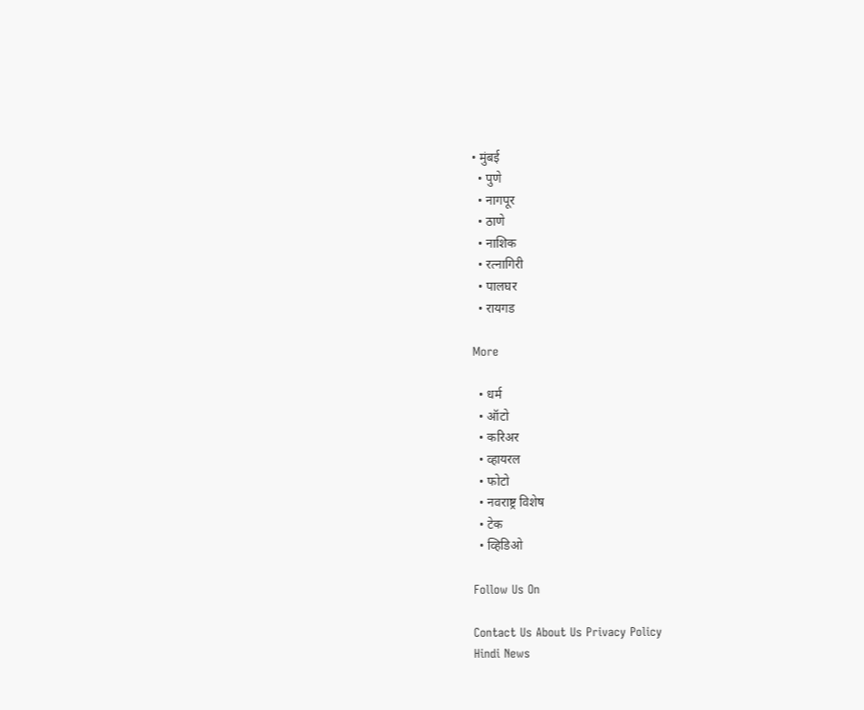• मुंबई
  • पुणे
  • नागपूर
  • ठाणे
  • नाशिक
  • रत्नागिरी
  • पालघर
  • रायगड

More

  • धर्म
  • ऑटो
  • करिअर
  • व्हायरल
  • फोटो
  • नवराष्ट्र विशेष
  • टेक
  • व्हिडिओ

Follow Us On

Contact Us About Us Privacy Policy
Hindi News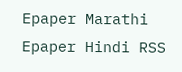Epaper Marathi Epaper Hindi RSS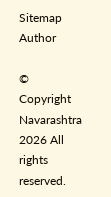Sitemap Author

© Copyright Navarashtra 2026 All rights reserved.